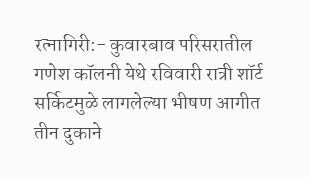रत्नागिरी:- कुवारबाव परिसरातील गणेश कॉलनी येथे रविवारी रात्री शॉर्ट सर्किटमुळे लागलेल्या भीषण आगीत तीन दुकाने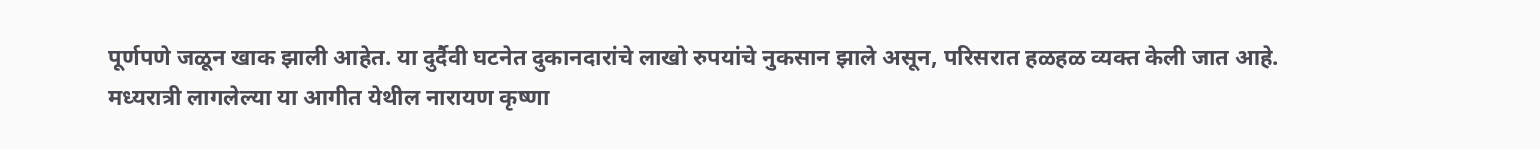पूर्णपणे जळून खाक झाली आहेत. या दुर्दैवी घटनेत दुकानदारांचे लाखो रुपयांचे नुकसान झाले असून, परिसरात हळहळ व्यक्त केली जात आहे.
मध्यरात्री लागलेल्या या आगीत येथील नारायण कृष्णा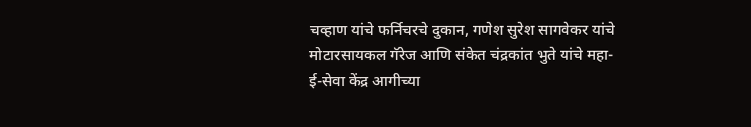चव्हाण यांचे फर्निचरचे दुकान, गणेश सुरेश सागवेकर यांचे मोटारसायकल गॅरेज आणि संकेत चंद्रकांत भुते यांचे महा-ई-सेवा केंद्र आगीच्या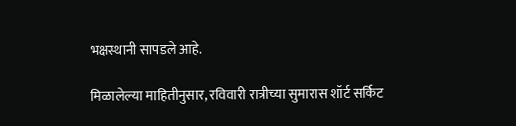भक्षस्थानी सापडले आहे.

मिळालेल्या माहितीनुसार, रविवारी रात्रीच्या सुमारास शॉर्ट सर्किट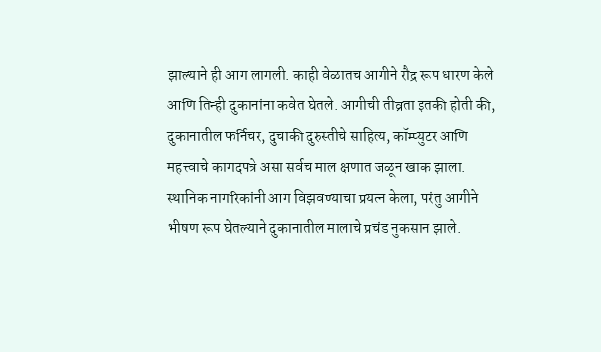झाल्याने ही आग लागली. काही वेळातच आगीने रौद्र रूप धारण केले आणि तिन्ही दुकानांना कवेत घेतले. आगीची तीव्रता इतकी होती की, दुकानातील फर्निचर, दुचाकी दुरुस्तीचे साहित्य, कॉम्प्युटर आणि महत्त्वाचे कागदपत्रे असा सर्वच माल क्षणात जळून खाक झाला.
स्थानिक नागरिकांनी आग विझवण्याचा प्रयत्न केला, परंतु आगीने भीषण रूप घेतल्याने दुकानातील मालाचे प्रचंड नुकसान झाले.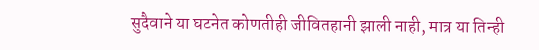सुदैवाने या घटनेत कोणतीही जीवितहानी झाली नाही, मात्र या तिन्ही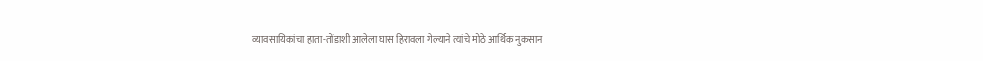व्यावसायिकांचा हाता-तोंडाशी आलेला घास हिरावला गेल्याने त्यांचे मोठे आर्थिक नुकसान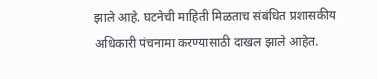झाले आहे. घटनेची माहिती मिळताच संबंधित प्रशासकीय अधिकारी पंचनामा करण्यासाठी दाखल झाले आहेत.